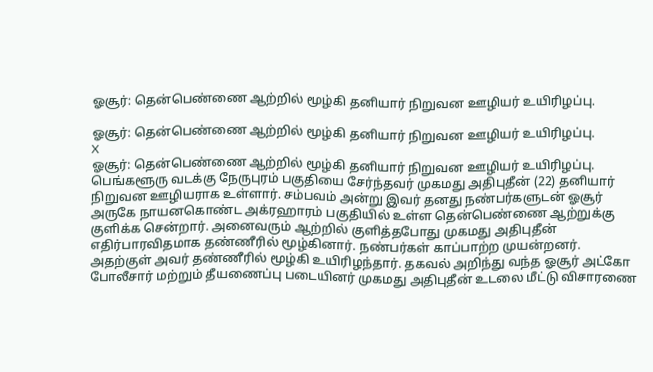ஓசூர்: தென்பெண்ணை ஆற்றில் மூழ்கி தனியார் நிறுவன ஊழியர் உயிரிழப்பு.

ஓசூர்: தென்பெண்ணை ஆற்றில் மூழ்கி தனியார் நிறுவன ஊழியர் உயிரிழப்பு.
X
ஓசூர்: தென்பெண்ணை ஆற்றில் மூழ்கி தனியார் நிறுவன ஊழியர் உயிரிழப்பு.
பெங்களூரு வடக்கு நேருபுரம் பகுதியை சேர்ந்தவர் முகமது அதிபுதீன் (22) தனியார் நிறுவன ஊழியராக உள்ளார். சம்பவம் அன்று இவர் தனது நண்பர்களுடன் ஓசூர் அருகே நாயனகொண்ட அக்ரஹாரம் பகுதியில் உள்ள தென்பெண்ணை ஆற்றுக்கு குளிக்க சென்றார். அனைவரும் ஆற்றில் குளித்தபோது முகமது அதிபுதீன் எதிர்பாரவிதமாக தண்ணீரில் மூழ்கினார். நண்பர்கள் காப்பாற்ற முயன்றனர். அதற்குள் அவர் தண்ணீரில் மூழ்கி உயிரிழந்தார். தகவல் அறிந்து வந்த ஓசூர் அட்கோ போலீசார் மற்றும் தீயணைப்பு படையினர் முகமது அதிபுதீன் உடலை மீட்டு விசாரணை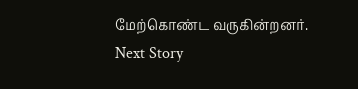மேற்கொண்ட வருகின்றனர்.
Next Story